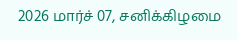2026 மார்ச் 07, சனிக்கிழமை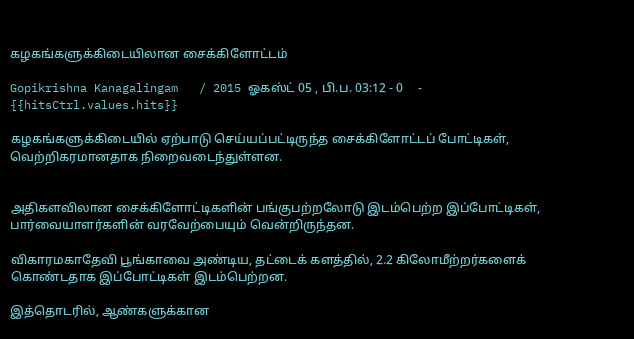கழகங்களுக்கிடையிலான சைக்கிளோட்டம்

Gopikrishna Kanagalingam   / 2015 ஓகஸ்ட் 05 , பி.ப. 03:12 - 0     - {{hitsCtrl.values.hits}}

கழகங்களுக்கிடையில் ஏற்பாடு செய்யப்பட்டிருந்த சைக்கிளோட்டப் போட்டிகள், வெற்றிகரமானதாக நிறைவடைந்துள்ளன.


அதிகளவிலான சைக்கிளோட்டிகளின் பங்குபற்றலோடு இடம்பெற்ற இப்போட்டிகள், பார்வையாளர்களின் வரவேற்பையும் வென்றிருந்தன.

விகாரமகாதேவி பூங்காவை அண்டிய, தட்டைக் களத்தில், 2.2 கிலோமீற்றர்களைக் கொண்டதாக இப்போட்டிகள் இடம்பெற்றன.

இத்தொடரில், ஆண்களுக்கான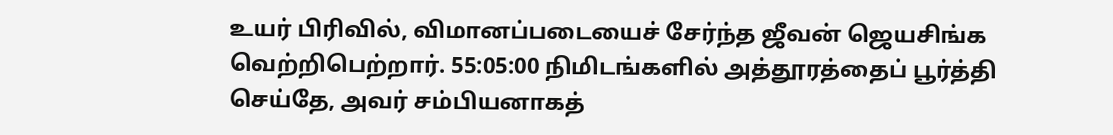உயர் பிரிவில், விமானப்படையைச் சேர்ந்த ஜீவன் ஜெயசிங்க வெற்றிபெற்றார். 55:05:00 நிமிடங்களில் அத்தூரத்தைப் பூர்த்தி செய்தே, அவர் சம்பியனாகத்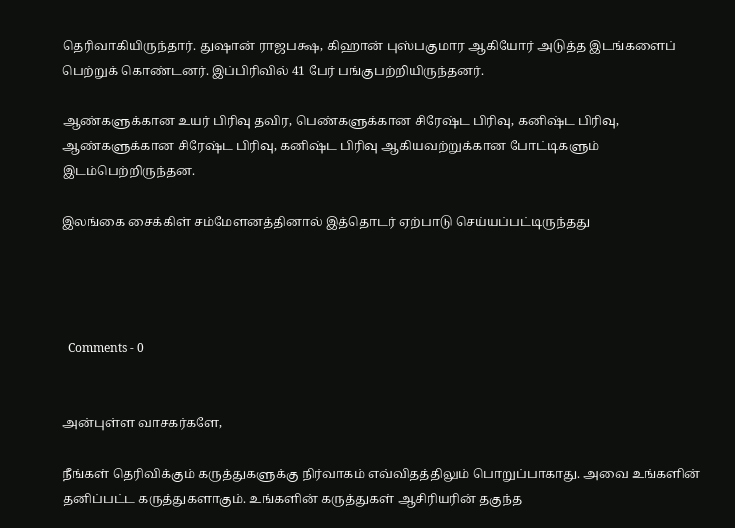தெரிவாகியிருந்தார். துஷான் ராஜபக்ஷ, கிஹான் புஸ்பகுமார ஆகியோர் அடுத்த இடங்களைப் பெற்றுக் கொண்டனர். இப்பிரிவில் 41 பேர் பங்குபற்றியிருந்தனர்.

ஆண்களுக்கான உயர் பிரிவு தவிர, பெண்களுக்கான சிரேஷ்ட பிரிவு, கனிஷ்ட பிரிவு, ஆண்களுக்கான சிரேஷ்ட பிரிவு, கனிஷ்ட பிரிவு ஆகியவற்றுக்கான போட்டிகளும் இடம்பெற்றிருந்தன.

இலங்கை சைக்கிள் சம்மேளனத்தினால் இத்தொடர் ஏற்பாடு செய்யப்பட்டிருந்தது




  Comments - 0


அன்புள்ள வாசகர்களே,

நீங்கள் தெரிவிக்கும் கருத்துகளுக்கு நிர்வாகம் எவ்விதத்திலும் பொறுப்பாகாது. அவை உங்களின் தனிப்பட்ட கருத்துகளாகும். உங்களின் கருத்துகள் ஆசிரியரின் தகுந்த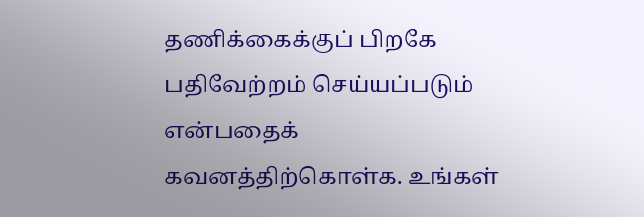தணிக்கைக்குப் பிறகே பதிவேற்றம் செய்யப்படும் என்பதைக் கவனத்திற்கொள்க. உங்கள்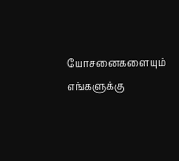யோசனைகளையும் எங்களுக்கு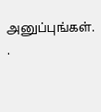அனுப்புங்கள். .